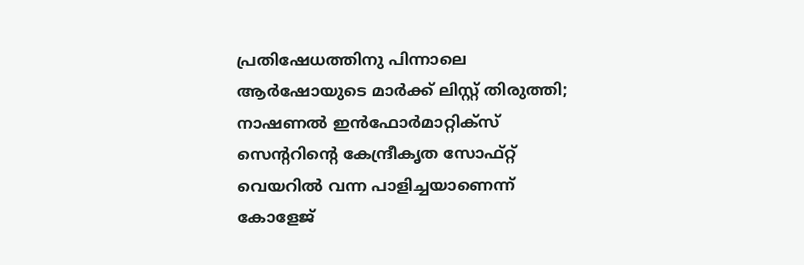പ്രതിഷേധത്തിനു പിന്നാലെ ആർഷോയുടെ മാർക്ക് ലിസ്റ്റ് തിരുത്തി; നാഷണൽ ഇൻഫോർമാറ്റിക്സ് സെന്ററിന്റെ കേന്ദ്രീകൃത സോഫ്റ്റ് വെയറിൽ വന്ന പാളിച്ചയാണെന്ന് കോളേജ്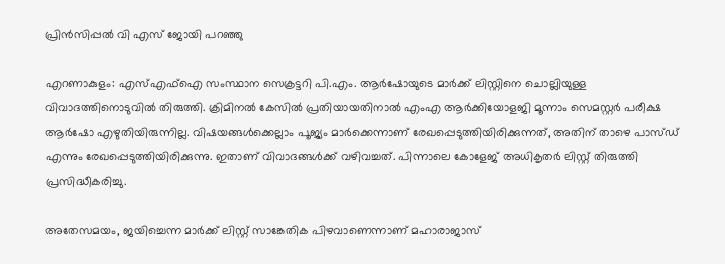പ്രിൻസിപ്പൽ വി എസ് ജോയി പറഞ്ഞു

എറണാകുളം: എസ്എഫ്ഐ സംസ്ഥാന സെക്രട്ടറി പി.എം. ആർഷോയുടെ മാർക്ക് ലിസ്റ്റിനെ ചൊല്ലിയുള്ള വിവാദത്തിനൊടുവിൽ തിരുത്തി. ക്രിമിനൽ കേസിൽ പ്രതിയായതിനാൽ എംഎ ആർക്കിയോളജി മൂന്നാം സെമസ്റ്റർ പരീക്ഷ ആർഷോ എഴുതിയിരുന്നില്ല. വിഷയങ്ങൾക്കെല്ലാം പൂജ്യം മാർക്കെന്നാണ് രേഖപ്പെടുത്തിയിരിക്കുന്നത്, അതിന് താഴെ പാസ്ഡ് എന്നും രേഖപ്പെടുത്തിയിരിക്കുന്നു. ഇതാണ് വിവാദങ്ങൾക്ക് വഴിവച്ചത്. പിന്നാലെ കോളേജ് അധികൃതർ ലിസ്റ്റ് തിരുത്തി പ്രസിദ്ധീകരിച്ചു.

അതേസമയം, ജയിച്ചെന്ന മാർക്ക് ലിസ്റ്റ് സാങ്കേതിക പിഴവാണെന്നാണ് മഹാരാജാസ്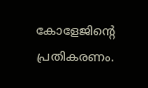കോളേജിന്റെ പ്രതികരണം.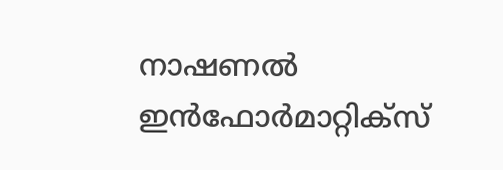നാഷണൽ ഇൻഫോർമാറ്റിക്സ്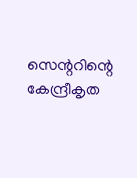സെന്ററിന്റെ കേന്ദ്രീകൃത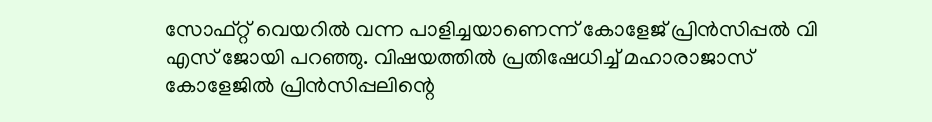സോഫ്റ്റ് വെയറിൽ വന്ന പാളിച്ചയാണെന്ന് കോളേജ് പ്രിൻസിപ്പൽ വി എസ് ജോയി പറഞ്ഞു. വിഷയത്തിൽ പ്രതിഷേധിച്ച് മഹാരാജാസ് കോളേജിൽ പ്രിൻസിപ്പലിന്റെ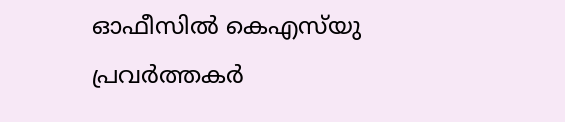ഓഫീസിൽ കെഎസ്‌യു പ്രവർത്തകർ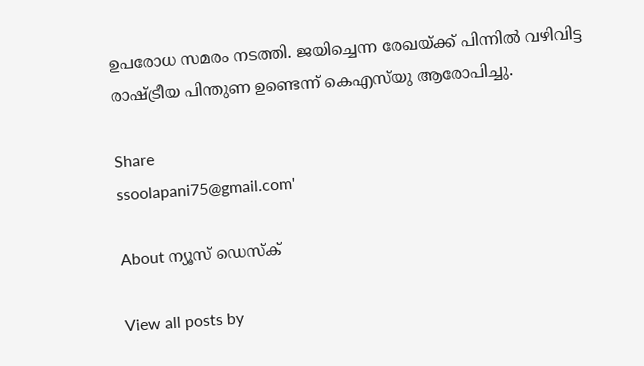ഉപരോധ സമരം നടത്തി. ജയിച്ചെന്ന രേഖയ്ക്ക് പിന്നിൽ വഴിവിട്ട രാഷ്ട്രീയ പിന്തുണ ഉണ്ടെന്ന് കെഎസ്‌യു ആരോപിച്ചു.

Share
ssoolapani75@gmail.com'

About ന്യൂസ് ഡെസ്ക്

View all posts by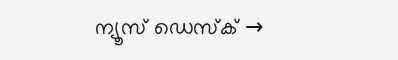ന്യൂസ് ഡെസ്ക് →